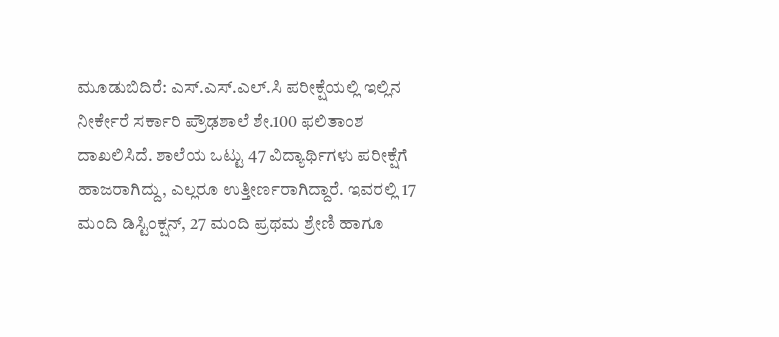ಮೂಡುಬಿದಿರೆ: ಎಸ್.ಎಸ್.ಎಲ್.ಸಿ ಪರೀಕ್ಷೆಯಲ್ಲಿ ಇಲ್ಲಿನ ನೀರ್ಕೇರೆ ಸರ್ಕಾರಿ ಪ್ರೌಢಶಾಲೆ ಶೇ.100 ಫಲಿತಾಂಶ ದಾಖಲಿಸಿದೆ. ಶಾಲೆಯ ಒಟ್ಟು 47 ವಿದ್ಯಾರ್ಥಿಗಳು ಪರೀಕ್ಷೆಗೆ ಹಾಜರಾಗಿದ್ದು, ಎಲ್ಲರೂ ಉತ್ತೀರ್ಣರಾಗಿದ್ದಾರೆ. ಇವರಲ್ಲಿ 17 ಮಂದಿ ಡಿಸ್ಟಿಂಕ್ಷನ್, 27 ಮಂದಿ ಪ್ರಥಮ ಶ್ರೇಣಿ ಹಾಗೂ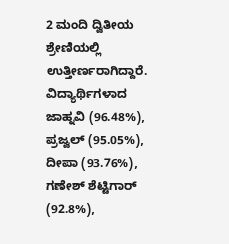2 ಮಂದಿ ದ್ವಿತೀಯ ಶ್ರೇಣಿಯಲ್ಲಿ ಉತ್ತೀರ್ಣರಾಗಿದ್ದಾರೆ. ವಿದ್ಯಾರ್ಥಿಗಳಾದ ಜಾಹ್ನವಿ (96.48%), ಪ್ರಜ್ವಲ್ (95.05%), ದೀಪಾ (93.76%), ಗಣೇಶ್ ಶೆಟ್ಟಿಗಾರ್ (92.8%),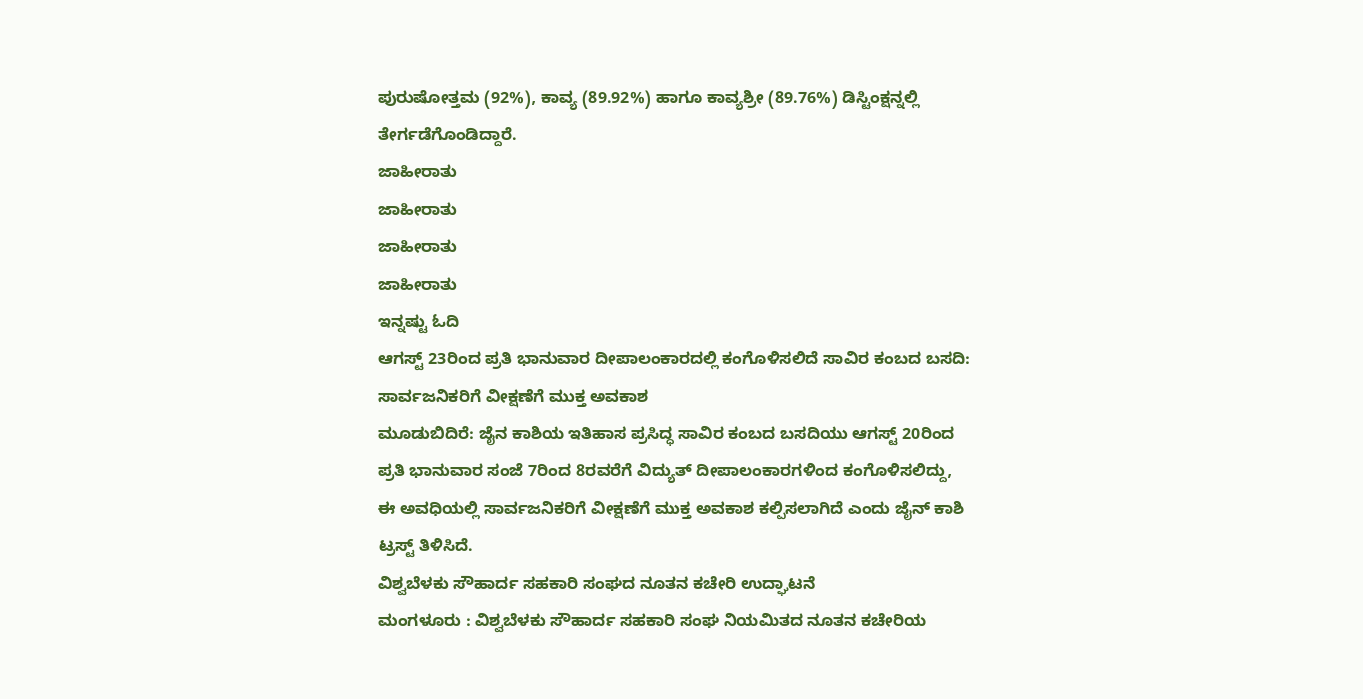ಪುರುಷೋತ್ತಮ (92%), ಕಾವ್ಯ (89.92%) ಹಾಗೂ ಕಾವ್ಯಶ್ರೀ (89.76%) ಡಿಸ್ಟಿಂಕ್ಷನ್ನಲ್ಲಿ ತೇರ್ಗಡೆಗೊಂಡಿದ್ದಾರೆ.
ಜಾಹೀರಾತು
ಜಾಹೀರಾತು
ಜಾಹೀರಾತು
ಜಾಹೀರಾತು
ಇನ್ನಷ್ಟು ಓದಿ
ಆಗಸ್ಟ್ 23ರಿಂದ ಪ್ರತಿ ಭಾನುವಾರ ದೀಪಾಲಂಕಾರದಲ್ಲಿ ಕಂಗೊಳಿಸಲಿದೆ ಸಾವಿರ ಕಂಬದ ಬಸದಿ: ಸಾರ್ವಜನಿಕರಿಗೆ ವೀಕ್ಷಣೆಗೆ ಮುಕ್ತ ಅವಕಾಶ
ಮೂಡುಬಿದಿರೆ: ಜೈನ ಕಾಶಿಯ ಇತಿಹಾಸ ಪ್ರಸಿದ್ಧ ಸಾವಿರ ಕಂಬದ ಬಸದಿಯು ಆಗಸ್ಟ್ 20ರಿಂದ ಪ್ರತಿ ಭಾನುವಾರ ಸಂಜೆ 7ರಿಂದ 8ರವರೆಗೆ ವಿದ್ಯುತ್ ದೀಪಾಲಂಕಾರಗಳಿಂದ ಕಂಗೊಳಿಸಲಿದ್ದು, ಈ ಅವಧಿಯಲ್ಲಿ ಸಾರ್ವಜನಿಕರಿಗೆ ವೀಕ್ಷಣೆಗೆ ಮುಕ್ತ ಅವಕಾಶ ಕಲ್ಪಿಸಲಾಗಿದೆ ಎಂದು ಜೈನ್ ಕಾಶಿ ಟ್ರಸ್ಟ್ ತಿಳಿಸಿದೆ.
ವಿಶ್ವಬೆಳಕು ಸೌಹಾರ್ದ ಸಹಕಾರಿ ಸಂಘದ ನೂತನ ಕಚೇರಿ ಉದ್ಘಾಟನೆ
ಮಂಗಳೂರು : ವಿಶ್ವಬೆಳಕು ಸೌಹಾರ್ದ ಸಹಕಾರಿ ಸಂಘ ನಿಯಮಿತದ ನೂತನ ಕಚೇರಿಯ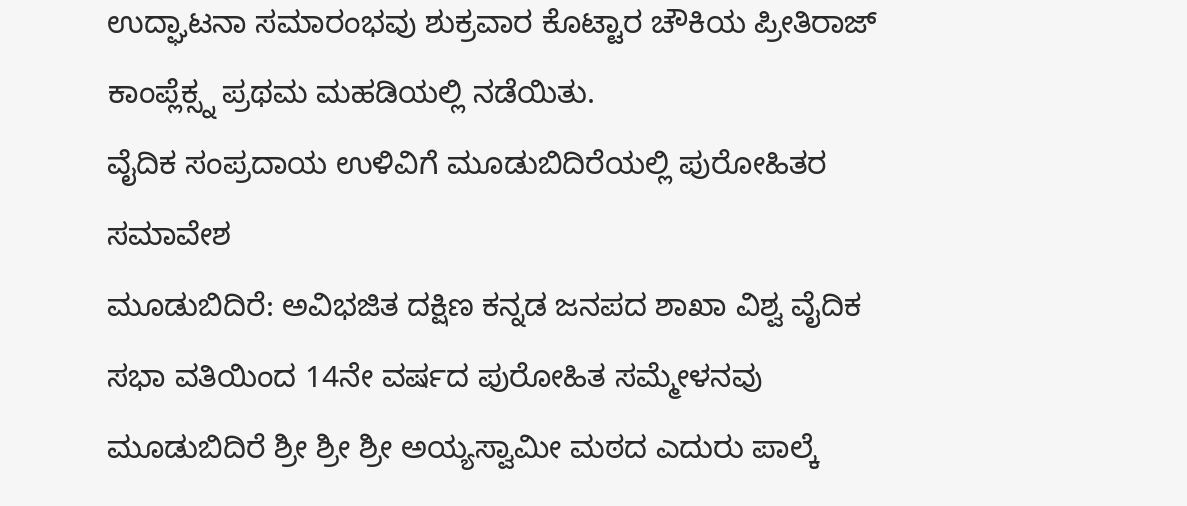ಉದ್ಘಾಟನಾ ಸಮಾರಂಭವು ಶುಕ್ರವಾರ ಕೊಟ್ಟಾರ ಚೌಕಿಯ ಪ್ರೀತಿರಾಜ್ ಕಾಂಪ್ಲೆಕ್ಸ್ನ ಪ್ರಥಮ ಮಹಡಿಯಲ್ಲಿ ನಡೆಯಿತು.
ವೈದಿಕ ಸಂಪ್ರದಾಯ ಉಳಿವಿಗೆ ಮೂಡುಬಿದಿರೆಯಲ್ಲಿ ಪುರೋಹಿತರ ಸಮಾವೇಶ
ಮೂಡುಬಿದಿರೆ: ಅವಿಭಜಿತ ದಕ್ಷಿಣ ಕನ್ನಡ ಜನಪದ ಶಾಖಾ ವಿಶ್ವ ವೈದಿಕ ಸಭಾ ವತಿಯಿಂದ 14ನೇ ವರ್ಷದ ಪುರೋಹಿತ ಸಮ್ಮೇಳನವು ಮೂಡುಬಿದಿರೆ ಶ್ರೀ ಶ್ರೀ ಶ್ರೀ ಅಯ್ಯಸ್ವಾಮೀ ಮಠದ ಎದುರು ಪಾಲ್ಕೆ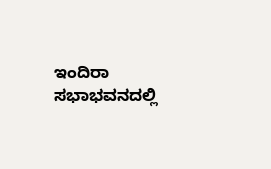ಇಂದಿರಾ ಸಭಾಭವನದಲ್ಲಿ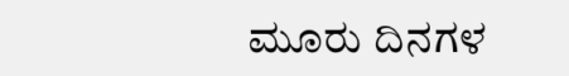ಮೂರು ದಿನಗಳ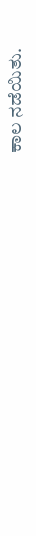ಕಾಲ ನಡೆಯಿತು.